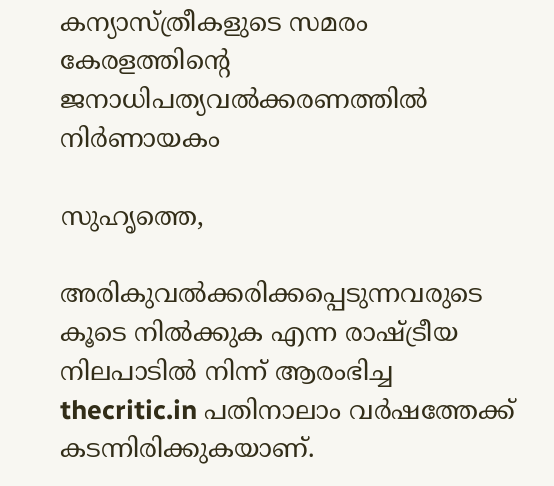കന്യാസ്ത്രീകളുടെ സമരം കേരളത്തിന്റെ ജനാധിപത്യവല്‍ക്കരണത്തില്‍ നിര്‍ണായകം

സുഹൃത്തെ,

അരികുവല്‍ക്കരിക്കപ്പെടുന്നവരുടെ കൂടെ നില്‍ക്കുക എന്ന രാഷ്ട്രീയ നിലപാടില്‍ നിന്ന് ആരംഭിച്ച thecritic.in പതിനാലാം വര്‍ഷത്തേക്ക് കടന്നിരിക്കുകയാണ്.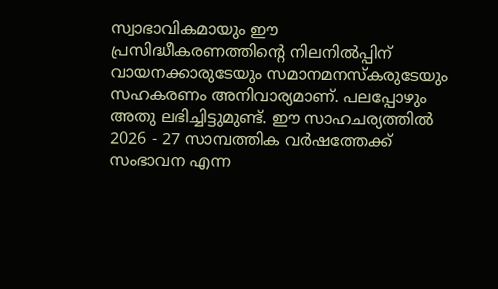സ്വാഭാവികമായും ഈ പ്രസിദ്ധീകരണത്തിന്റെ നിലനില്‍പ്പിന് വായനക്കാരുടേയും സമാനമനസ്‌കരുടേയും സഹകരണം അനിവാര്യമാണ്. പലപ്പോഴും അതു ലഭിച്ചിട്ടുമുണ്ട്. ഈ സാഹചര്യത്തില്‍ 2026 - 27 സാമ്പത്തിക വര്‍ഷത്തേക്ക് സംഭാവന എന്ന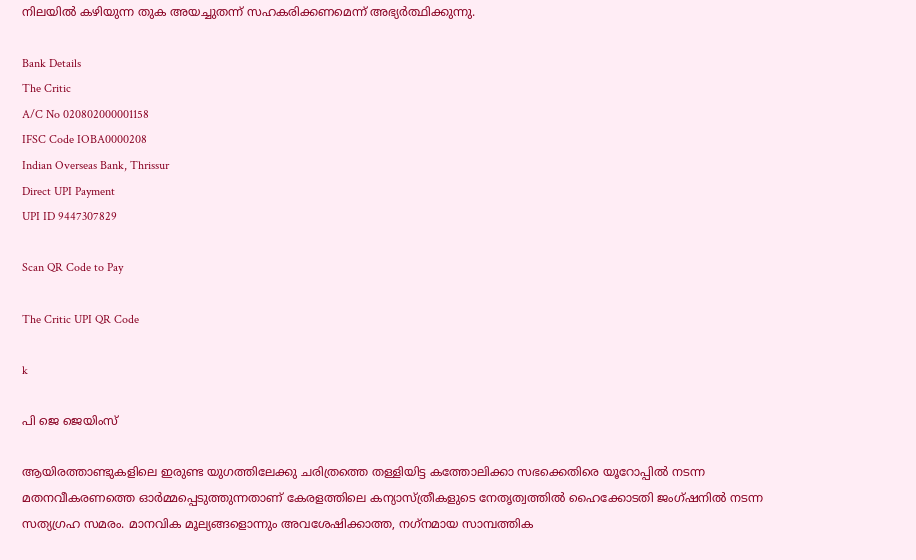നിലയില്‍ കഴിയുന്ന തുക അയച്ചുതന്ന് സഹകരിക്കണമെന്ന് അഭ്യര്‍ത്ഥിക്കുന്നു.

Bank Details
The Critic
A/C No 020802000001158
IFSC Code IOBA0000208
Indian Overseas Bank, Thrissur
Direct UPI Payment
UPI ID 9447307829

Scan QR Code to Pay

The Critic UPI QR Code

k

പി ജെ ജെയിംസ്

ആയിരത്താണ്ടുകളിലെ ഇരുണ്ട യുഗത്തിലേക്കു ചരിത്രത്തെ തള്ളിയിട്ട കത്തോലിക്കാ സഭക്കെതിരെ യൂറോപ്പില്‍ നടന്ന മതനവീകരണത്തെ ഓര്‍മ്മപ്പെടുത്തുന്നതാണ് കേരളത്തിലെ കന്യാസ്ത്രീകളുടെ നേതൃത്വത്തില്‍ ഹൈക്കോടതി ജംഗ്ഷനില്‍ നടന്ന സത്യഗ്രഹ സമരം. മാനവിക മൂല്യങ്ങളൊന്നും അവശേഷിക്കാത്ത, നഗ്‌നമായ സാമ്പത്തിക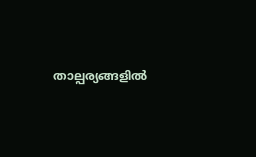താല്പര്യങ്ങളില്‍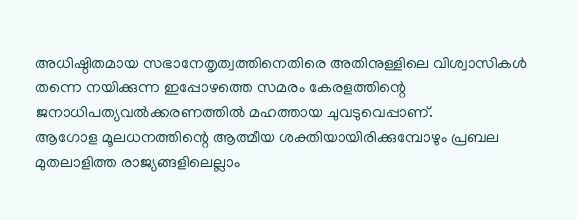അധിഷ്ഠിതമായ സഭാനേതൃത്വത്തിനെതിരെ അതിനുള്ളിലെ വിശ്വാസികള്‍ തന്നെ നയിക്കുന്ന ഇപ്പോഴത്തെ സമരം കേരളത്തിന്റെ ജനാധിപത്യവല്‍ക്കരണത്തില്‍ മഹത്തായ ചുവടുവെപ്പാണ്.
ആഗോള മൂലധനത്തിന്റെ ആത്മീയ ശക്തിയായിരിക്കുമ്പോഴും പ്രബല മുതലാളിത്ത രാജ്യങ്ങളിലെല്ലാം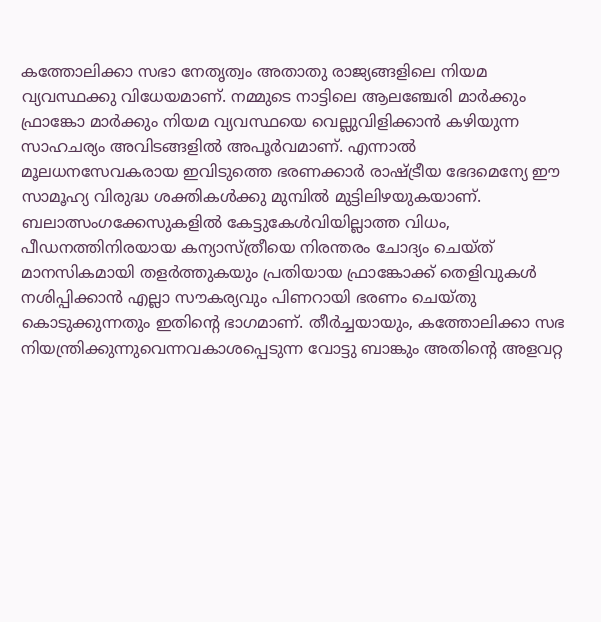കത്തോലിക്കാ സഭാ നേതൃത്വം അതാതു രാജ്യങ്ങളിലെ നിയമ വ്യവസ്ഥക്കു വിധേയമാണ്. നമ്മുടെ നാട്ടിലെ ആലഞ്ചേരി മാര്‍ക്കും ഫ്രാങ്കോ മാര്‍ക്കും നിയമ വ്യവസ്ഥയെ വെല്ലുവിളിക്കാന്‍ കഴിയുന്ന സാഹചര്യം അവിടങ്ങളില്‍ അപൂര്‍വമാണ്. എന്നാല്‍ മൂലധനസേവകരായ ഇവിടുത്തെ ഭരണക്കാര്‍ രാഷ്ട്രീയ ഭേദമെന്യേ ഈ സാമൂഹ്യ വിരുദ്ധ ശക്തികള്‍ക്കു മുമ്പില്‍ മുട്ടിലിഴയുകയാണ്.
ബലാത്സംഗക്കേസുകളില്‍ കേട്ടുകേള്‍വിയില്ലാത്ത വിധം, പീഡനത്തിനിരയായ കന്യാസ്ത്രീയെ നിരന്തരം ചോദ്യം ചെയ്ത് മാനസികമായി തളര്‍ത്തുകയും പ്രതിയായ ഫ്രാങ്കോക്ക് തെളിവുകള്‍ നശിപ്പിക്കാന്‍ എല്ലാ സൗകര്യവും പിണറായി ഭരണം ചെയ്തു കൊടുക്കുന്നതും ഇതിന്റെ ഭാഗമാണ്. തീര്‍ച്ചയായും, കത്തോലിക്കാ സഭ നിയന്ത്രിക്കുന്നുവെന്നവകാശപ്പെടുന്ന വോട്ടു ബാങ്കും അതിന്റെ അളവറ്റ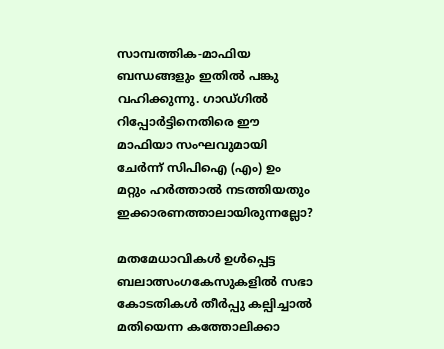സാമ്പത്തിക-മാഫിയ ബന്ധങ്ങളും ഇതില്‍ പങ്കു വഹിക്കുന്നു. ഗാഡ്ഗില്‍ റിപ്പോര്‍ട്ടിനെതിരെ ഈ മാഫിയാ സംഘവുമായി ചേര്‍ന്ന് സിപിഐ (എം) ഉം മറ്റും ഹര്‍ത്താല്‍ നടത്തിയതും ഇക്കാരണത്താലായിരുന്നല്ലോ?

മതമേധാവികള്‍ ഉള്‍പ്പെട്ട ബലാത്സംഗകേസുകളില്‍ സഭാ കോടതികള്‍ തീര്‍പ്പു കല്പിച്ചാല്‍ മതിയെന്ന കത്തോലിക്കാ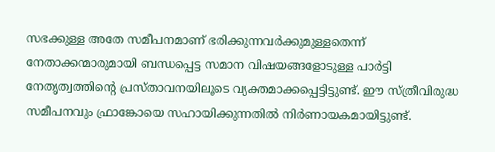സഭക്കുള്ള അതേ സമീപനമാണ് ഭരിക്കുന്നവര്‍ക്കുമുള്ളതെന്ന് നേതാക്കന്മാരുമായി ബന്ധപ്പെട്ട സമാന വിഷയങ്ങളോടുള്ള പാര്‍ട്ടി നേതൃത്വത്തിന്റെ പ്രസ്താവനയിലൂടെ വ്യക്തമാക്കപ്പെട്ടിട്ടുണ്ട്. ഈ സ്ത്രീവിരുദ്ധ സമീപനവും ഫ്രാങ്കോയെ സഹായിക്കുന്നതില്‍ നിര്‍ണായകമായിട്ടുണ്ട്.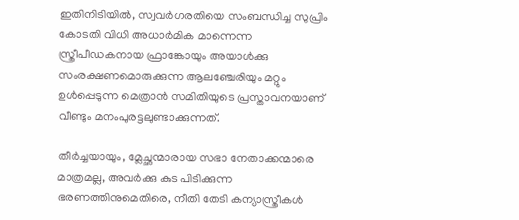ഇതിനിടിയില്‍, സ്വവര്‍ഗരതിയെ സംബന്ധിച്ച സുപ്രിം കോടതി വിധി അധാര്‍മിക മാന്നെന്ന സ്ത്രീപീഡകനായ ഫ്രാങ്കോയും അയാള്‍ക്കു സംരക്ഷണമൊരുക്കുന്ന ആലഞ്ചേരിയും മറ്റും ഉള്‍പ്പെടുന്ന മെത്രാന്‍ സമിതിയുടെ പ്രസ്താവനയാണ് വീണ്ടും മനംപുരട്ടലുണ്ടാക്കുന്നത്.

തീര്‍ച്ചയായും, മ്ലേച്ഛന്മാരായ സഭാ നേതാക്കന്മാരെ മാത്രമല്ല, അവര്‍ക്കു കുട പിടിക്കുന്ന ഭരണത്തിനുമെതിരെ, നീതി തേടി കന്യാസ്ത്രീകള്‍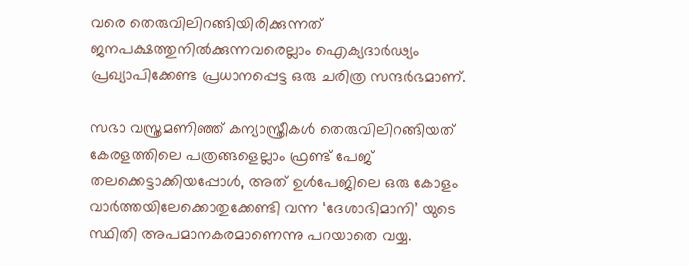വരെ തെരുവിലിറങ്ങിയിരിക്കുന്നത് ജനപക്ഷത്തുനില്‍ക്കുന്നവരെല്ലാം ഐക്യദാര്‍ഢ്യം പ്രഖ്യാപിക്കേണ്ട പ്രധാനപ്പെട്ട ഒരു ചരിത്ര സന്ദര്‍ഭമാണ്.

സഭാ വസ്ത്രമണിഞ്ഞ് കന്യാസ്ത്രീകള്‍ തെരുവിലിറങ്ങിയത് കേരളത്തിലെ പത്രങ്ങളെല്ലാം ഫ്രണ്ട് പേജ് തലക്കെട്ടാക്കിയപ്പോള്‍, അത് ഉള്‍പേജിലെ ഒരു കോളം വാര്‍ത്തയിലേക്കൊതുക്കേണ്ടി വന്ന ‘ദേശാഭിമാനി’ യുടെ സ്ഥിതി അപമാനകരമാണെന്നു പറയാതെ വയ്യ.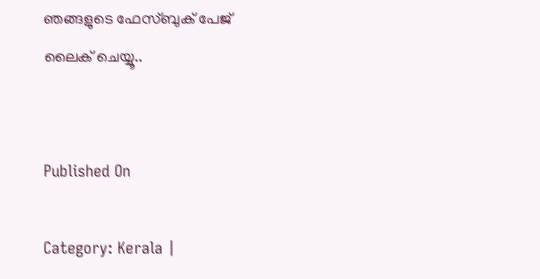ഞങ്ങളുടെ ഫേസ്ബുക് പേജ് ലൈക് ചെയ്യൂ..


Published On

Category: Kerala |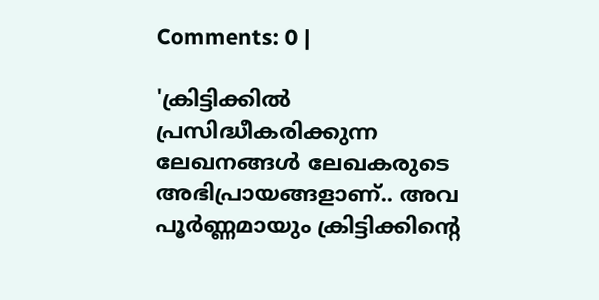Comments: 0 |

'ക്രിട്ടിക്കില്‍ പ്രസിദ്ധീകരിക്കുന്ന ലേഖനങ്ങള്‍ ലേഖകരുടെ അഭിപ്രായങ്ങളാണ്.. അവ പൂര്‍ണ്ണമായും ക്രിട്ടിക്കിന്റെ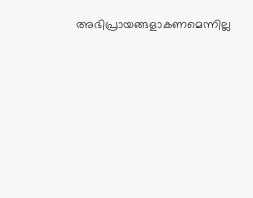അഭിപ്രായങ്ങളാകണമെന്നില്ല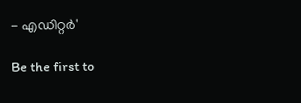- എഡിറ്റര്‍'

Be the first to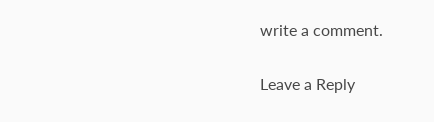write a comment.

Leave a Reply